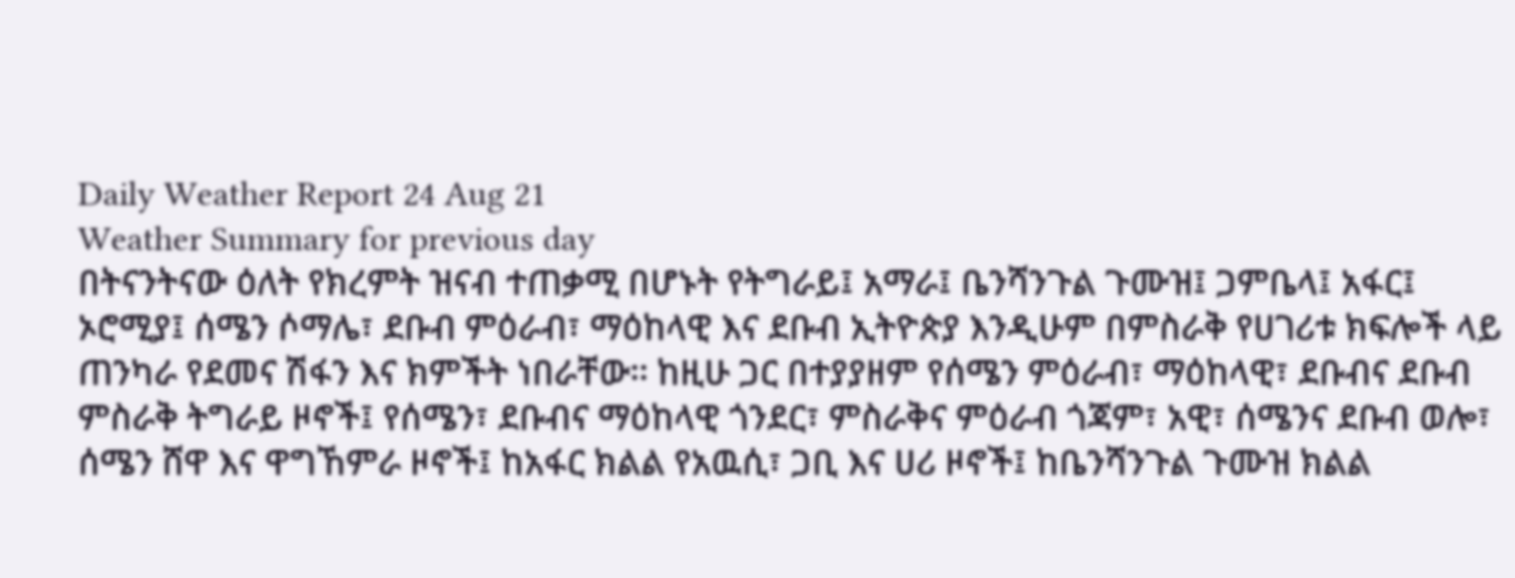Daily Weather Report 24 Aug 21
Weather Summary for previous day
በትናንትናው ዕለት የክረምት ዝናብ ተጠቃሚ በሆኑት የትግራይ፤ አማራ፤ ቤንሻንጉል ጉሙዝ፤ ጋምቤላ፤ አፋር፤ ኦሮሚያ፤ ሰሜን ሶማሌ፣ ደቡብ ምዕራብ፣ ማዕከላዊ እና ደቡብ ኢትዮጵያ እንዲሁም በምስራቅ የሀገሪቱ ክፍሎች ላይ ጠንካራ የደመና ሽፋን እና ክምችት ነበራቸው፡፡ ከዚሁ ጋር በተያያዘም የሰሜን ምዕራብ፣ ማዕከላዊ፣ ደቡብና ደቡብ ምስራቅ ትግራይ ዞኖች፤ የሰሜን፣ ደቡብና ማዕከላዊ ጎንደር፣ ምስራቅና ምዕራብ ጎጃም፣ አዊ፣ ሰሜንና ደቡብ ወሎ፣ ሰሜን ሸዋ እና ዋግኸምራ ዞኖች፤ ከአፋር ክልል የአዉሲ፣ ጋቢ እና ሀሪ ዞኖች፤ ከቤንሻንጉል ጉሙዝ ክልል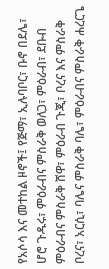የአሶሳ እና መተከል ዞኖች፤ የጅማ፣ ኢሉባቦር፣ ቡኖ በደሌ፣ ሆሮ ጉዱሩ፣ ምዕራብና ምስራቅ ወለጋ፣ ምዕራብ፣ ደቡብ ምዕራብና ምስራቅ ሸዋ፣ ምዕራብ ጉጂ፣ ቦረና እና ምስራቅ ቦረና፣ አርሲ፣ ባሌና ምስራቅ ባሌ፣ ምዕራብና ምስራቅ ሐረርጌ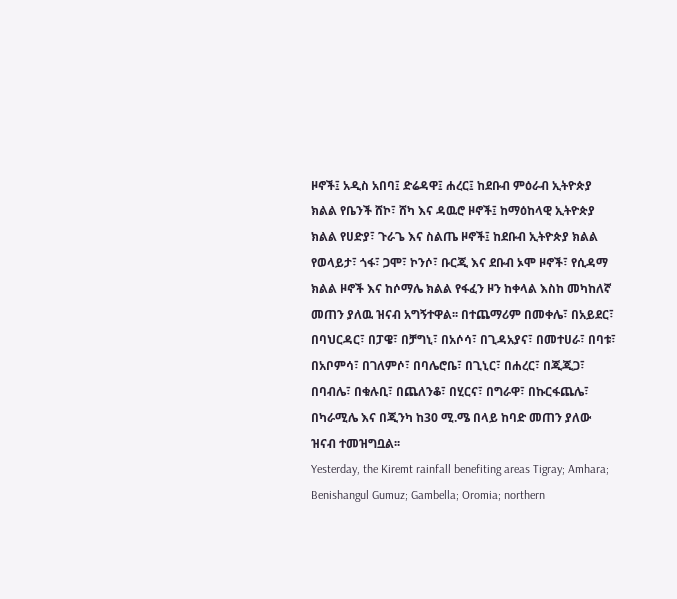ዞኖች፤ አዲስ አበባ፤ ድሬዳዋ፤ ሐረር፤ ከደቡብ ምዕራብ ኢትዮጵያ ክልል የቤንች ሸኮ፣ ሸካ እና ዳዉሮ ዞኖች፤ ከማዕከላዊ ኢትዮጵያ ክልል የሀድያ፣ ጉራጌ እና ስልጤ ዞኖች፤ ከደቡብ ኢትዮጵያ ክልል የወላይታ፣ ጎፋ፣ ጋሞ፣ ኮንሶ፣ ቡርጂ እና ደቡብ ኦሞ ዞኖች፣ የሲዳማ ክልል ዞኖች እና ከሶማሌ ክልል የፋፈን ዞን ከቀላል እስከ መካከለኛ መጠን ያለዉ ዝናብ አግኝተዋል፡፡ በተጨማሪም በመቀሌ፣ በአይደር፣ በባህርዳር፣ በፓዌ፣ በቻግኒ፣ በአሶሳ፣ በጊዳአያና፣ በመተሀራ፣ በባቱ፣ በአቦምሳ፣ በገለምሶ፣ በባሌሮቤ፣ በጊኒር፣ በሐረር፣ በጂጂጋ፣ በባብሌ፣ በቁሉቢ፣ በጨለንቆ፣ በሂርና፣ በግራዋ፣ በኩርፋጨሌ፣ በካራሚሌ እና በጂንካ ከ30 ሚ.ሜ በላይ ከባድ መጠን ያለው ዝናብ ተመዝግቧል፡፡
Yesterday, the Kiremt rainfall benefiting areas Tigray; Amhara; Benishangul Gumuz; Gambella; Oromia; northern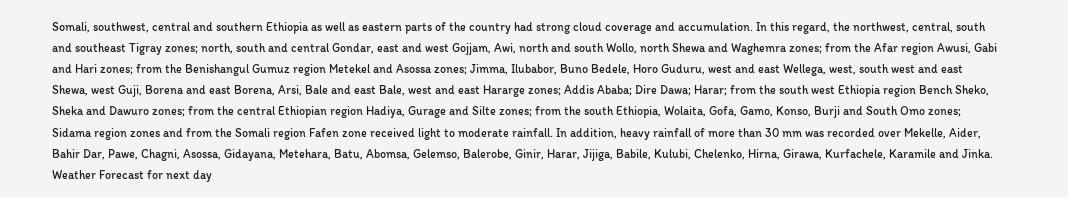Somali, southwest, central and southern Ethiopia as well as eastern parts of the country had strong cloud coverage and accumulation. In this regard, the northwest, central, south and southeast Tigray zones; north, south and central Gondar, east and west Gojjam, Awi, north and south Wollo, north Shewa and Waghemra zones; from the Afar region Awusi, Gabi and Hari zones; from the Benishangul Gumuz region Metekel and Asossa zones; Jimma, Ilubabor, Buno Bedele, Horo Guduru, west and east Wellega, west, south west and east Shewa, west Guji, Borena and east Borena, Arsi, Bale and east Bale, west and east Hararge zones; Addis Ababa; Dire Dawa; Harar; from the south west Ethiopia region Bench Sheko, Sheka and Dawuro zones; from the central Ethiopian region Hadiya, Gurage and Silte zones; from the south Ethiopia, Wolaita, Gofa, Gamo, Konso, Burji and South Omo zones; Sidama region zones and from the Somali region Fafen zone received light to moderate rainfall. In addition, heavy rainfall of more than 30 mm was recorded over Mekelle, Aider, Bahir Dar, Pawe, Chagni, Asossa, Gidayana, Metehara, Batu, Abomsa, Gelemso, Balerobe, Ginir, Harar, Jijiga, Babile, Kulubi, Chelenko, Hirna, Girawa, Kurfachele, Karamile and Jinka.
Weather Forecast for next day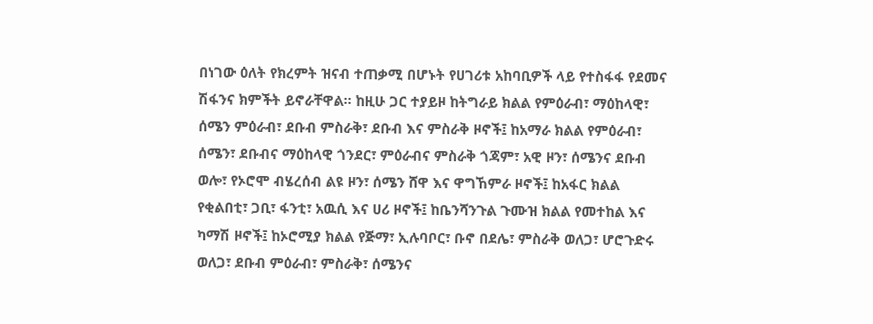በነገው ዕለት የክረምት ዝናብ ተጠቃሚ በሆኑት የሀገሪቱ አከባቢዎች ላይ የተስፋፋ የደመና ሽፋንና ክምችት ይኖራቸዋል፡፡ ከዚሁ ጋር ተያይዞ ከትግራይ ክልል የምዕራብ፣ ማዕከላዊ፣ ሰሜን ምዕራብ፣ ደቡብ ምስራቅ፣ ደቡብ እና ምስራቅ ዞኖች፤ ከአማራ ክልል የምዕራብ፣ ሰሜን፣ ደቡብና ማዕከላዊ ጎንደር፣ ምዕራብና ምስራቅ ጎጃም፣ አዊ ዞን፣ ሰሜንና ደቡብ ወሎ፣ የኦሮሞ ብሄረሰብ ልዩ ዞን፣ ሰሜን ሸዋ እና ዋግኸምራ ዞኖች፤ ከአፋር ክልል የቂልበቲ፣ ጋቢ፣ ፋንቲ፣ አዉሲ እና ሀሪ ዞኖች፤ ከቤንሻንጉል ጉሙዝ ክልል የመተከል እና ካማሽ ዞኖች፤ ከኦሮሚያ ክልል የጅማ፣ ኢሉባቦር፣ ቡኖ በደሌ፣ ምስራቅ ወለጋ፣ ሆሮጉድሩ ወለጋ፣ ደቡብ ምዕራብ፣ ምስራቅ፣ ሰሜንና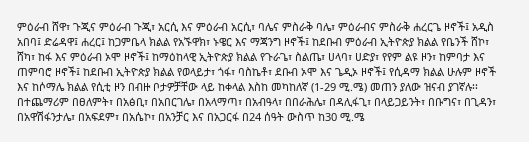ምዕራብ ሸዋ፣ ጉጂና ምዕራብ ጉጂ፣ አርሲ እና ምዕራብ አርሲ፣ ባሌና ምስራቅ ባሌ፣ ምዕራብና ምስራቅ ሐረርጌ ዞኖች፤ አዲስ አበባ፤ ድሬዳዋ፤ ሐረር፤ ከጋምቤላ ክልል የአኙዋክ፣ ኑዌር እና ማጃንግ ዞኖች፤ ከደቡብ ምዕራብ ኢትዮጵያ ክልል የቤንች ሸኮ፣ ሸካ፣ ከፋ እና ምዕራብ ኦሞ ዞኖች፤ ከማዕከላዊ ኢትዮጵያ ክልል የጉራጌ፣ ስልጤ፣ ሀላባ፣ ሀድያ፣ የየም ልዩ ዞን፣ ከምባታ እና ጠምባሮ ዞኖች፤ ከደቡብ ኢትዮጵያ ክልል የወላይታ፣ ጎፋ፣ ባስኬቶ፣ ደቡብ ኦሞ እና ጌዲኦ ዞኖች፤ የሲዳማ ክልል ሁሉም ዞኖች እና ከሶማሌ ክልል የሲቲ ዞን በብዙ ቦታዎቻቸው ላይ ከቀላል እስከ መካከለኛ (1-29 ሚ.ሜ) መጠን ያለው ዝናብ ያገኛሉ፡፡ በተጨማሪም በፀለምት፣ በአፅቢ፣ በአበርገሌ፣ በአላማጣ፣ በአብዓላ፣ በበራሕሌ፣ በዳሊፋጊ፣ በላይጋይንት፣ በቡግና፣ በጊዳን፣ በአዋሽፋንታሌ፣ በአፍደም፣ በአሴኮ፣ በአንቻር እና በአጋርፋ በ24 ሰዓት ውስጥ ከ30 ሚ.ሜ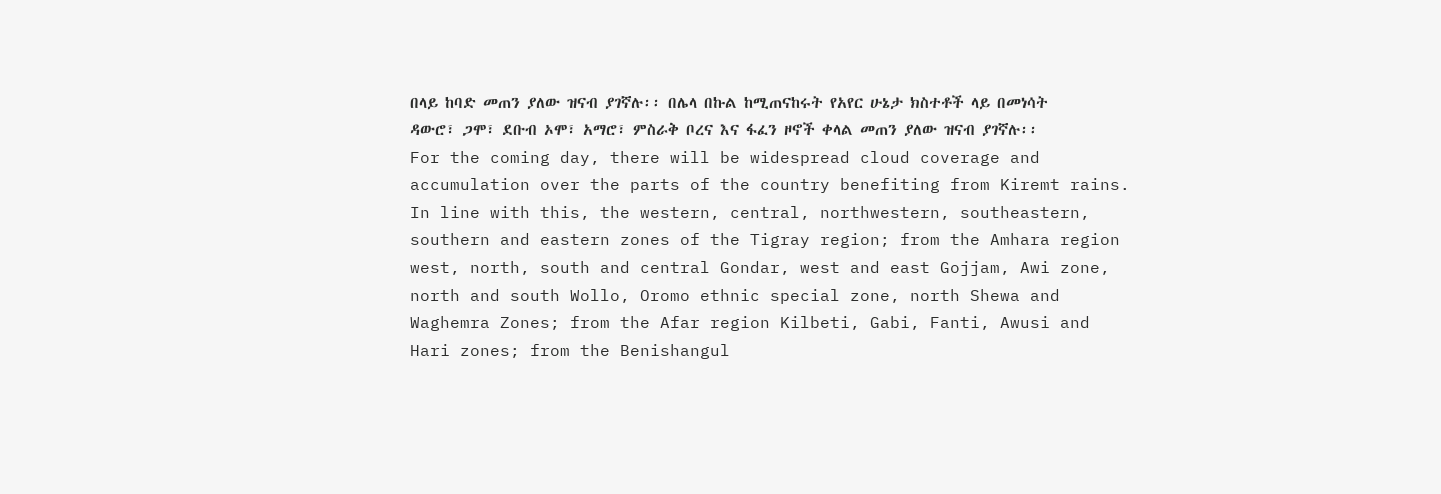በላይ ከባድ መጠን ያለው ዝናብ ያገኛሉ፡፡ በሌላ በኩል ከሚጠናከሩት የአየር ሁኔታ ክስተቶች ላይ በመነሳት ዳውሮ፣ ጋሞ፣ ደቡብ ኦሞ፣ አማሮ፣ ምስራቅ ቦረና እና ፋፈን ዞኖች ቀላል መጠን ያለው ዝናብ ያገኛሉ፡፡
For the coming day, there will be widespread cloud coverage and accumulation over the parts of the country benefiting from Kiremt rains. In line with this, the western, central, northwestern, southeastern, southern and eastern zones of the Tigray region; from the Amhara region west, north, south and central Gondar, west and east Gojjam, Awi zone, north and south Wollo, Oromo ethnic special zone, north Shewa and Waghemra Zones; from the Afar region Kilbeti, Gabi, Fanti, Awusi and Hari zones; from the Benishangul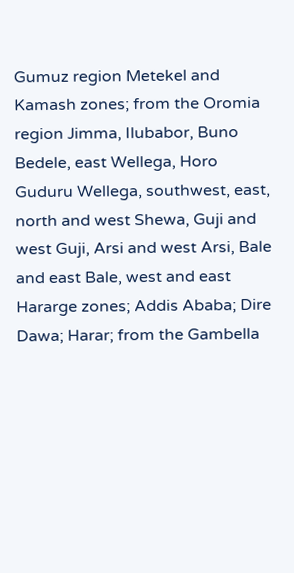Gumuz region Metekel and Kamash zones; from the Oromia region Jimma, Ilubabor, Buno Bedele, east Wellega, Horo Guduru Wellega, southwest, east, north and west Shewa, Guji and west Guji, Arsi and west Arsi, Bale and east Bale, west and east Hararge zones; Addis Ababa; Dire Dawa; Harar; from the Gambella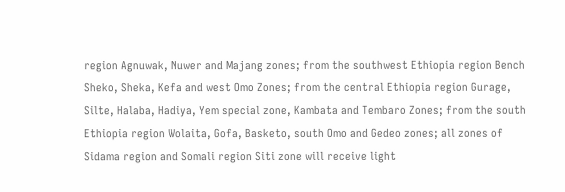region Agnuwak, Nuwer and Majang zones; from the southwest Ethiopia region Bench Sheko, Sheka, Kefa and west Omo Zones; from the central Ethiopia region Gurage, Silte, Halaba, Hadiya, Yem special zone, Kambata and Tembaro Zones; from the south Ethiopia region Wolaita, Gofa, Basketo, south Omo and Gedeo zones; all zones of Sidama region and Somali region Siti zone will receive light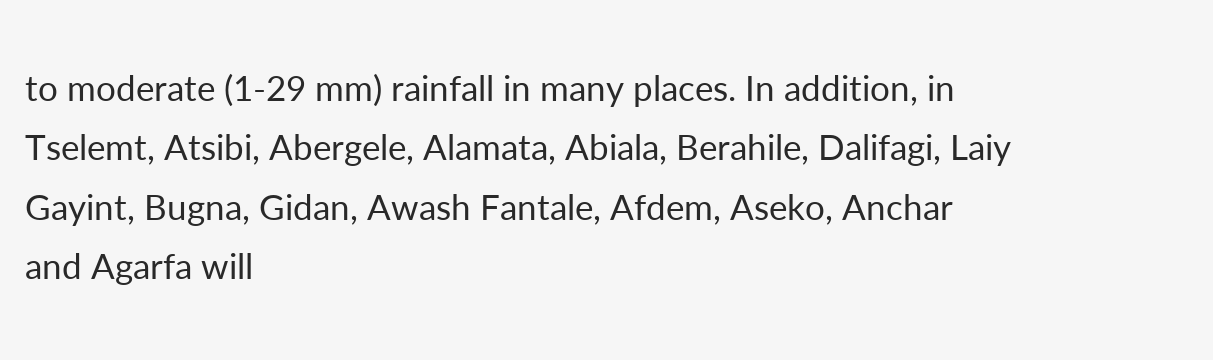to moderate (1-29 mm) rainfall in many places. In addition, in Tselemt, Atsibi, Abergele, Alamata, Abiala, Berahile, Dalifagi, Laiy Gayint, Bugna, Gidan, Awash Fantale, Afdem, Aseko, Anchar and Agarfa will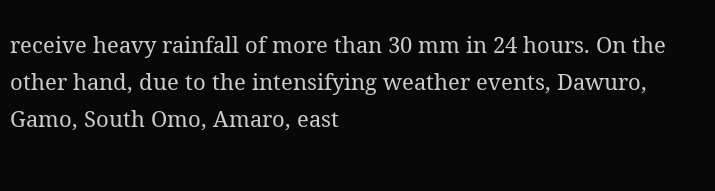receive heavy rainfall of more than 30 mm in 24 hours. On the other hand, due to the intensifying weather events, Dawuro, Gamo, South Omo, Amaro, east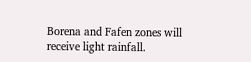Borena and Fafen zones will receive light rainfall.